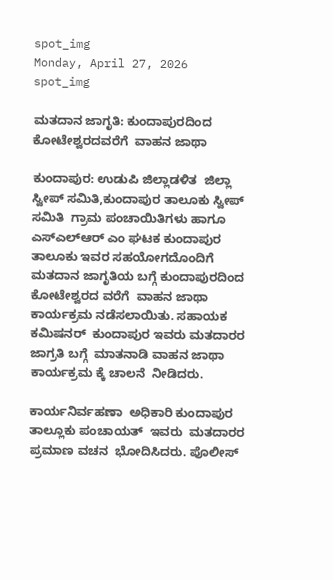spot_img
Monday, April 27, 2026
spot_img

ಮತದಾನ ಜಾಗೃತಿ: ಕುಂದಾಪುರದಿಂದ ಕೋಟೇಶ್ವರದವರೆಗೆ  ವಾಹನ ಜಾಥಾ

ಕುಂದಾಪುರ: ಉಡುಪಿ ಜಿಲ್ಲಾಡಳಿತ  ಜಿಲ್ಲಾ ಸ್ವೀಪ್ ಸಮಿತಿ,ಕುಂದಾಪುರ ತಾಲೂಕು ಸ್ವೀಪ್ ಸಮಿತಿ  ಗ್ರಾಮ ಪಂಚಾಯಿತಿಗಳು ಹಾಗೂ ಎಸ್ಎಲ್ಆರ್ ಎಂ ಘಟಕ ಕುಂದಾಪುರ ತಾಲೂಕು ಇವರ ಸಹಯೋಗದೊಂದಿಗೆ ಮತದಾನ ಜಾಗೃತಿಯ ಬಗ್ಗೆ ಕುಂದಾಪುರದಿಂದ ಕೋಟೇಶ್ವರದ ವರೆಗೆ  ವಾಹನ ಜಾಥಾ  ಕಾರ್ಯಕ್ರಮ ನಡೆಸಲಾಯಿತು. ಸಹಾಯಕ  ಕಮಿಷನರ್  ಕುಂದಾಪುರ ಇವರು ಮತದಾರರ  ಜಾಗ್ರತಿ ಬಗ್ಗೆ  ಮಾತನಾಡಿ ವಾಹನ ಜಾಥಾ  ಕಾರ್ಯಕ್ರಮ ಕ್ಕೆ ಚಾಲನೆ  ನೀಡಿದರು.

ಕಾರ್ಯನಿರ್ವಹಣಾ  ಅಧಿಕಾರಿ ಕುಂದಾಪುರ ತಾಲ್ಲೂಕು ಪಂಚಾಯತ್  ಇವರು  ಮತದಾರರ ಪ್ರಮಾಣ ವಚನ  ಭೋದಿಸಿದರು. ಪೊಲೀಸ್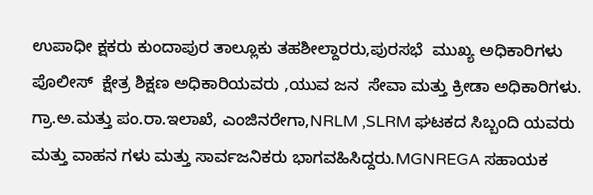ಉಪಾಧೀ ಕ್ಷಕರು ಕುಂದಾಪುರ ತಾಲ್ಲೂಕು ತಹಶೀಲ್ದಾರರು,ಪುರಸಭೆ  ಮುಖ್ಯ ಅಧಿಕಾರಿಗಳು ಪೊಲೀಸ್  ಕ್ಷೇತ್ರ ಶಿಕ್ಷಣ ಅಧಿಕಾರಿಯವರು ,ಯುವ ಜನ  ಸೇವಾ ಮತ್ತು ಕ್ರೀಡಾ ಅಧಿಕಾರಿಗಳು. ಗ್ರಾ.ಅ.ಮತ್ತು ಪಂ.ರಾ.ಇಲಾಖೆ, ಎಂಜಿನರೇಗಾ,NRLM ,SLRM ಘಟಕದ ಸಿಬ್ಬಂದಿ ಯವರು ಮತ್ತು ವಾಹನ ಗಳು ಮತ್ತು ಸಾರ್ವಜನಿಕರು ಭಾಗವಹಿಸಿದ್ದರು.MGNREGA ಸಹಾಯಕ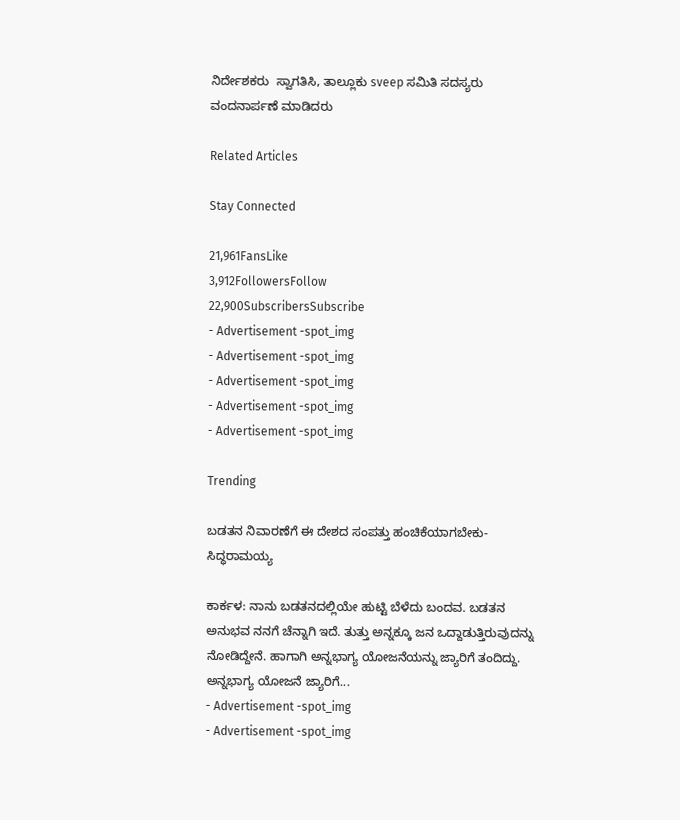ನಿರ್ದೇಶಕರು  ಸ್ವಾಗತಿಸಿ, ತಾಲ್ಲೂಕು sveep ಸಮಿತಿ ಸದಸ್ಯರು ವಂದನಾರ್ಪಣೆ ಮಾಡಿದರು

Related Articles

Stay Connected

21,961FansLike
3,912FollowersFollow
22,900SubscribersSubscribe
- Advertisement -spot_img
- Advertisement -spot_img
- Advertisement -spot_img
- Advertisement -spot_img
- Advertisement -spot_img

Trending

ಬಡತನ ನಿವಾರಣೆಗೆ ಈ ದೇಶದ ಸಂಪತ್ತು ಹಂಚಿಕೆಯಾಗಬೇಕು-ಸಿದ್ಧರಾಮಯ್ಯ

ಕಾರ್ಕಳ: ನಾನು ಬಡತನದಲ್ಲಿಯೇ ಹುಟ್ಟಿ ಬೆಳೆದು ಬಂದವ. ಬಡತನ ಅನುಭವ ನನಗೆ ಚೆನ್ನಾಗಿ ಇದೆ. ತುತ್ತು ಅನ್ನಕ್ಕೂ ಜನ ಒದ್ದಾಡುತ್ತಿರುವುದನ್ನು ನೋಡಿದ್ದೇನೆ. ಹಾಗಾಗಿ ಅನ್ನಭಾಗ್ಯ ಯೋಜನೆಯನ್ನು ಜ್ಯಾರಿಗೆ ತಂದಿದ್ದು. ಅನ್ನಭಾಗ್ಯ ಯೋಜನೆ ಜ್ಯಾರಿಗೆ...
- Advertisement -spot_img
- Advertisement -spot_img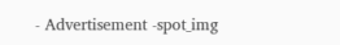- Advertisement -spot_img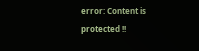error: Content is protected !!